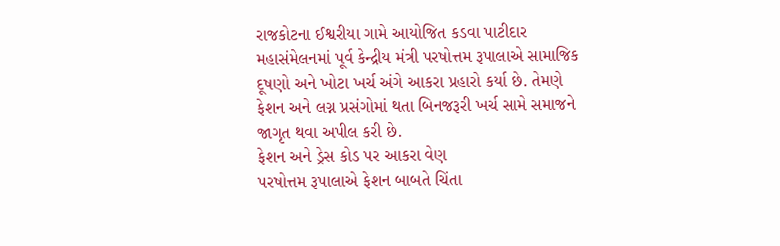રાજકોટના ઈશ્વરીયા ગામે આયોજિત કડવા પાટીદાર મહાસંમેલનમાં પૂર્વ કેન્દ્રીય મંત્રી પરષોત્તમ રૂપાલાએ સામાજિક દૂષણો અને ખોટા ખર્ચ અંગે આકરા પ્રહારો કર્યા છે. તેમણે ફેશન અને લગ્ન પ્રસંગોમાં થતા બિનજરૂરી ખર્ચ સામે સમાજને જાગૃત થવા અપીલ કરી છે.
ફેશન અને ડ્રેસ કોડ પર આકરા વેણ
પરષોત્તમ રૂપાલાએ ફેશન બાબતે ચિંતા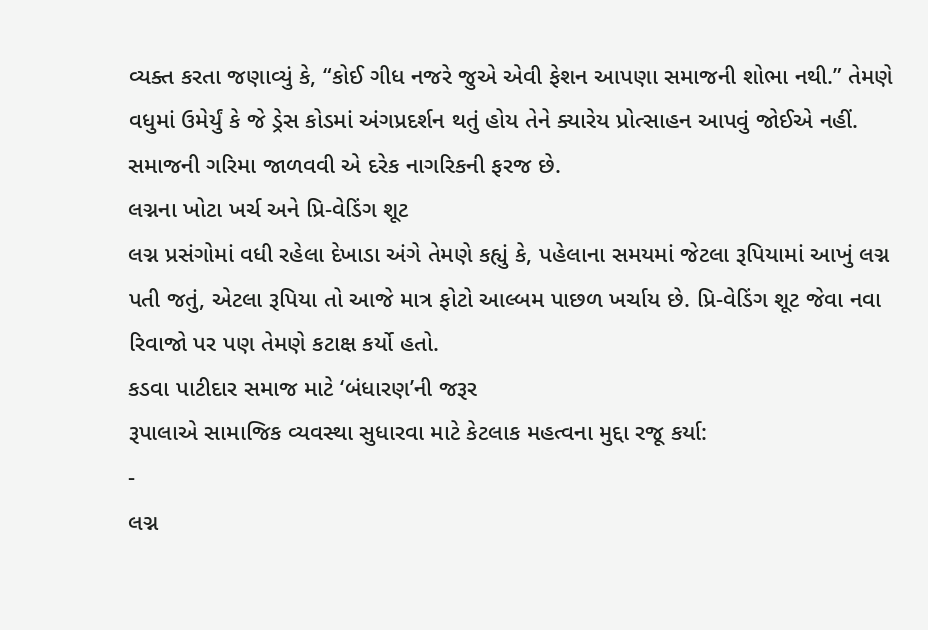વ્યક્ત કરતા જણાવ્યું કે, “કોઈ ગીધ નજરે જુએ એવી ફેશન આપણા સમાજની શોભા નથી.” તેમણે વધુમાં ઉમેર્યું કે જે ડ્રેસ કોડમાં અંગપ્રદર્શન થતું હોય તેને ક્યારેય પ્રોત્સાહન આપવું જોઈએ નહીં. સમાજની ગરિમા જાળવવી એ દરેક નાગરિકની ફરજ છે.
લગ્નના ખોટા ખર્ચ અને પ્રિ-વેડિંગ શૂટ
લગ્ન પ્રસંગોમાં વધી રહેલા દેખાડા અંગે તેમણે કહ્યું કે, પહેલાના સમયમાં જેટલા રૂપિયામાં આખું લગ્ન પતી જતું, એટલા રૂપિયા તો આજે માત્ર ફોટો આલ્બમ પાછળ ખર્ચાય છે. પ્રિ-વેડિંગ શૂટ જેવા નવા રિવાજો પર પણ તેમણે કટાક્ષ કર્યો હતો.
કડવા પાટીદાર સમાજ માટે ‘બંધારણ’ની જરૂર
રૂપાલાએ સામાજિક વ્યવસ્થા સુધારવા માટે કેટલાક મહત્વના મુદ્દા રજૂ કર્યા:
-
લગ્ન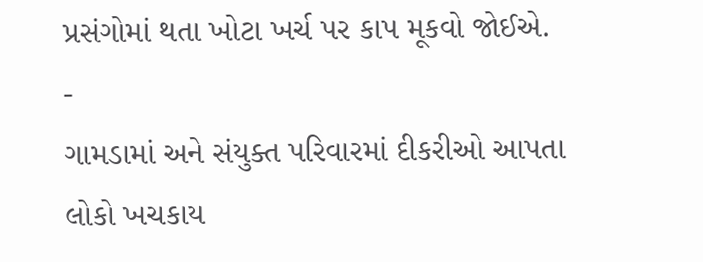પ્રસંગોમાં થતા ખોટા ખર્ચ પર કાપ મૂકવો જોઈએ.
-
ગામડામાં અને સંયુક્ત પરિવારમાં દીકરીઓ આપતા લોકો ખચકાય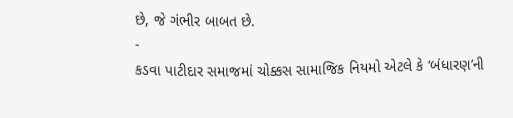છે, જે ગંભીર બાબત છે.
-
કડવા પાટીદાર સમાજમાં ચોક્કસ સામાજિક નિયમો એટલે કે ‘બંધારણ’ની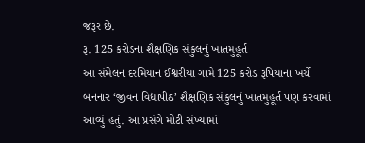જરૂર છે.
રૂ. 125 કરોડના શૈક્ષણિક સંકુલનું ખાતમુહૂર્ત
આ સંમેલન દરમિયાન ઈશ્વરીયા ગામે 125 કરોડ રૂપિયાના ખર્ચે બનનાર ‘જીવન વિદ્યાપીઠ’ શૈક્ષણિક સંકુલનું ખાતમુહૂર્ત પણ કરવામાં આવ્યું હતું. આ પ્રસંગે મોટી સંખ્યામાં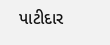પાટીદાર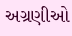અગ્રણીઓ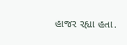હાજર રહ્યા હતા.